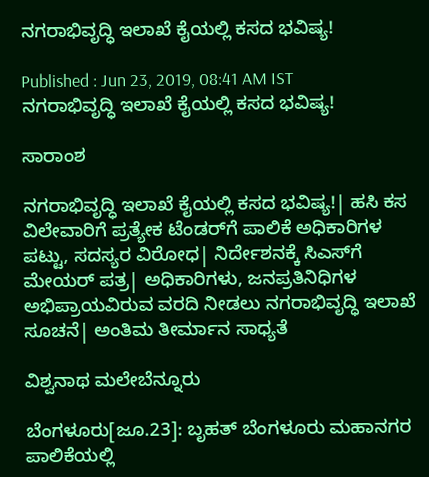ನಗರಾಭಿವೃದ್ಧಿ ಇಲಾಖೆ ಕೈಯಲ್ಲಿ ಕಸದ ಭವಿಷ್ಯ!

Published : Jun 23, 2019, 08:41 AM IST
ನಗರಾಭಿವೃದ್ಧಿ ಇಲಾಖೆ ಕೈಯಲ್ಲಿ ಕಸದ ಭವಿಷ್ಯ!

ಸಾರಾಂಶ

ನಗರಾಭಿವೃದ್ಧಿ ಇಲಾಖೆ ಕೈಯಲ್ಲಿ ಕಸದ ಭವಿಷ್ಯ!| ಹಸಿ ಕಸ ವಿಲೇವಾರಿಗೆ ಪ್ರತ್ಯೇಕ ಟೆಂಡರ್‌ಗೆ ಪಾಲಿಕೆ ಅಧಿಕಾರಿಗಳ ಪಟ್ಟು, ಸದಸ್ಯರ ವಿರೋಧ| ನಿರ್ದೇಶನಕ್ಕೆ ಸಿಎಸ್‌ಗೆ ಮೇಯರ್‌ ಪತ್ರ| ಅಧಿಕಾರಿಗಳು, ಜನಪ್ರತಿನಿಧಿಗಳ ಅಭಿಪ್ರಾಯವಿರುವ ವರದಿ ನೀಡಲು ನಗರಾಭಿವೃದ್ಧಿ ಇಲಾಖೆ ಸೂಚನೆ| ಅಂತಿಮ ತೀರ್ಮಾನ ಸಾಧ್ಯತೆ

ವಿಶ್ವನಾಥ ಮಲೇಬೆನ್ನೂರು

ಬೆಂಗಳೂರು[ಜೂ.23]: ಬೃಹತ್‌ ಬೆಂಗಳೂರು ಮಹಾನಗರ ಪಾಲಿಕೆಯಲ್ಲಿ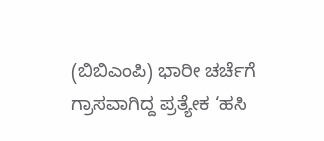(ಬಿಬಿಎಂಪಿ) ಭಾರೀ ಚರ್ಚೆಗೆ ಗ್ರಾಸವಾಗಿದ್ದ ಪ್ರತ್ಯೇಕ ‘ಹಸಿ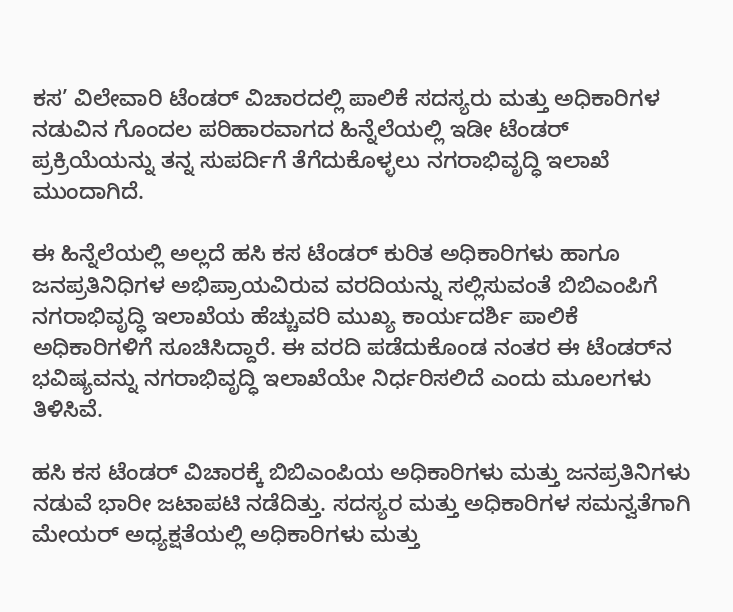ಕಸ’ ವಿಲೇವಾರಿ ಟೆಂಡರ್‌ ವಿಚಾರದಲ್ಲಿ ಪಾಲಿಕೆ ಸದಸ್ಯರು ಮತ್ತು ಅಧಿಕಾರಿಗಳ ನಡುವಿನ ಗೊಂದಲ ಪರಿಹಾರವಾಗದ ಹಿನ್ನೆಲೆಯಲ್ಲಿ ಇಡೀ ಟೆಂಡರ್‌ ಪ್ರಕ್ರಿಯೆಯನ್ನು ತನ್ನ ಸುಪರ್ದಿಗೆ ತೆಗೆದುಕೊಳ್ಳಲು ನಗರಾಭಿವೃದ್ಧಿ ಇಲಾಖೆ ಮುಂದಾಗಿದೆ.

ಈ ಹಿನ್ನೆಲೆಯಲ್ಲಿ ಅಲ್ಲದೆ ಹಸಿ ಕಸ ಟೆಂಡರ್‌ ಕುರಿತ ಅಧಿಕಾರಿಗಳು ಹಾಗೂ ಜನಪ್ರತಿನಿಧಿಗಳ ಅಭಿಪ್ರಾಯವಿರುವ ವರದಿಯನ್ನು ಸಲ್ಲಿಸುವಂತೆ ಬಿಬಿಎಂಪಿಗೆ ನಗರಾಭಿವೃದ್ಧಿ ಇಲಾಖೆಯ ಹೆಚ್ಚುವರಿ ಮುಖ್ಯ ಕಾರ್ಯದರ್ಶಿ ಪಾಲಿಕೆ ಅಧಿಕಾರಿಗಳಿಗೆ ಸೂಚಿಸಿದ್ದಾರೆ. ಈ ವರದಿ ಪಡೆದುಕೊಂಡ ನಂತರ ಈ ಟೆಂಡರ್‌ನ ಭವಿಷ್ಯವನ್ನು ನಗರಾಭಿವೃದ್ಧಿ ಇಲಾಖೆಯೇ ನಿರ್ಧರಿಸಲಿದೆ ಎಂದು ಮೂಲಗಳು ತಿಳಿಸಿವೆ.

ಹಸಿ ಕಸ ಟೆಂಡರ್‌ ವಿಚಾರಕ್ಕೆ ಬಿಬಿಎಂಪಿಯ ಅಧಿಕಾರಿಗಳು ಮತ್ತು ಜನಪ್ರತಿನಿಗಳು ನಡುವೆ ಭಾರೀ ಜಟಾಪಟಿ ನಡೆದಿತ್ತು. ಸದಸ್ಯರ ಮತ್ತು ಅಧಿಕಾರಿಗಳ ಸಮನ್ವತೆಗಾಗಿ ಮೇಯರ್‌ ಅಧ್ಯಕ್ಷತೆಯಲ್ಲಿ ಅಧಿಕಾರಿಗಳು ಮತ್ತು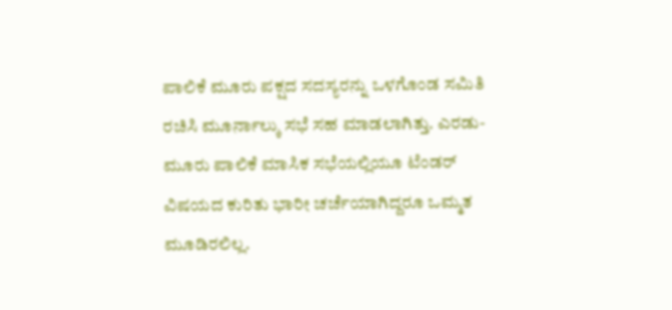ಪಾಲಿಕೆ ಮೂರು ಪಕ್ಷದ ಸದಸ್ಯರನ್ನು ಒಳಗೊಂಡ ಸಮಿತಿ ರಚಿಸಿ ಮೂರ್ನಾಲ್ಕು ಸಭೆ ಸಹ ಮಾಡಲಾಗಿತ್ತು. ಎರಡು-ಮೂರು ಪಾಲಿಕೆ ಮಾಸಿಕ ಸಭೆಯಲ್ಲಿಯೂ ಟೆಂಡರ್‌ ವಿಷಯದ ಕುರಿತು ಭಾರೀ ಚರ್ಚೆಯಾಗಿದ್ದರೂ ಒಮ್ಮತ ಮೂಡಿರಲಿಲ್ಲ.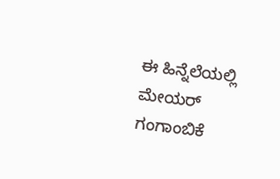ಈ ಹಿನ್ನೆಲೆಯಲ್ಲಿ ಮೇಯರ್‌ ಗಂಗಾಂಬಿಕೆ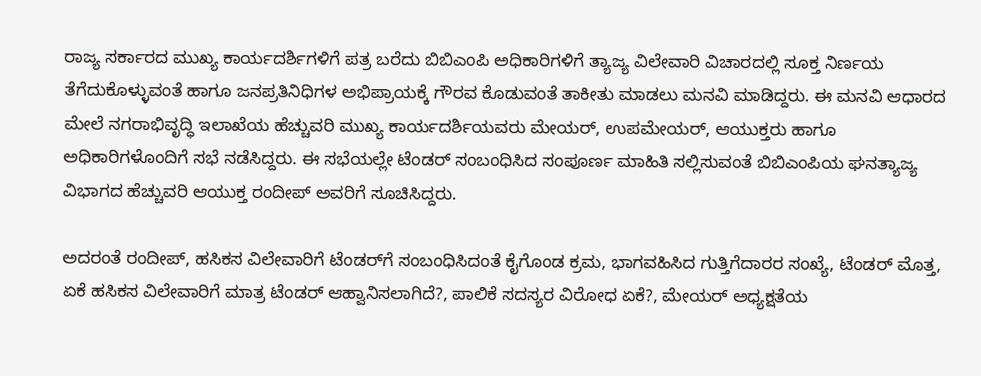ರಾಜ್ಯ ಸರ್ಕಾರದ ಮುಖ್ಯ ಕಾರ್ಯದರ್ಶಿಗಳಿಗೆ ಪತ್ರ ಬರೆದು ಬಿಬಿಎಂಪಿ ಅಧಿಕಾರಿಗಳಿಗೆ ತ್ಯಾಜ್ಯ ವಿಲೇವಾರಿ ವಿಚಾರದಲ್ಲಿ ಸೂಕ್ತ ನಿರ್ಣಯ ತೆಗೆದುಕೊಳ್ಳುವಂತೆ ಹಾಗೂ ಜನಪ್ರತಿನಿಧಿಗಳ ಅಭಿಪ್ರಾಯಕ್ಕೆ ಗೌರವ ಕೊಡುವಂತೆ ತಾಕೀತು ಮಾಡಲು ಮನವಿ ಮಾಡಿದ್ದರು. ಈ ಮನವಿ ಆಧಾರದ ಮೇಲೆ ನಗರಾಭಿವೃದ್ಧಿ ಇಲಾಖೆಯ ಹೆಚ್ಚುವರಿ ಮುಖ್ಯ ಕಾರ್ಯದರ್ಶಿಯವರು ಮೇಯರ್‌, ಉಪಮೇಯರ್‌, ಆಯುಕ್ತರು ಹಾಗೂ ಅಧಿಕಾರಿಗಳೊಂದಿಗೆ ಸಭೆ ನಡೆಸಿದ್ದರು. ಈ ಸಭೆಯಲ್ಲೇ ಟೆಂಡರ್‌ ಸಂಬಂಧಿಸಿದ ಸಂಪೂರ್ಣ ಮಾಹಿತಿ ಸಲ್ಲಿಸುವಂತೆ ಬಿಬಿಎಂಪಿಯ ಘನತ್ಯಾಜ್ಯ ವಿಭಾಗದ ಹೆಚ್ಚುವರಿ ಆಯುಕ್ತ ರಂದೀಪ್‌ ಅವರಿಗೆ ಸೂಚಿಸಿದ್ದರು.

ಅದರಂತೆ ರಂದೀಪ್‌, ಹಸಿಕಸ ವಿಲೇವಾರಿಗೆ ಟೆಂಡರ್‌ಗೆ ಸಂಬಂಧಿಸಿದಂತೆ ಕೈಗೊಂಡ ಕ್ರಮ, ಭಾಗವಹಿಸಿದ ಗುತ್ತಿಗೆದಾರರ ಸಂಖ್ಯೆ, ಟೆಂಡರ್‌ ಮೊತ್ತ, ಏಕೆ ಹಸಿಕಸ ವಿಲೇವಾರಿಗೆ ಮಾತ್ರ ಟೆಂಡರ್‌ ಆಹ್ವಾನಿಸಲಾಗಿದೆ?, ಪಾಲಿಕೆ ಸದಸ್ಯರ ವಿರೋಧ ಏಕೆ?, ಮೇಯರ್‌ ಅಧ್ಯಕ್ಷತೆಯ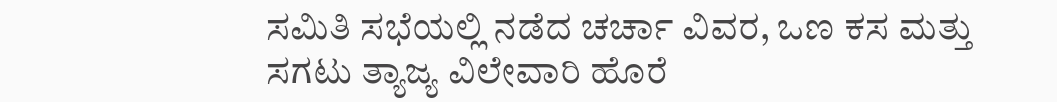ಸಮಿತಿ ಸಭೆಯಲ್ಲಿ ನಡೆದ ಚರ್ಚಾ ವಿವರ, ಒಣ ಕಸ ಮತ್ತು ಸಗಟು ತ್ಯಾಜ್ಯ ವಿಲೇವಾರಿ ಹೊರೆ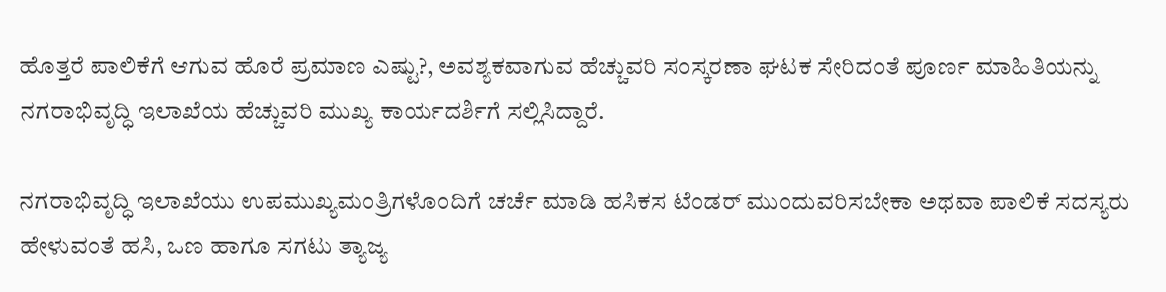ಹೊತ್ತರೆ ಪಾಲಿಕೆಗೆ ಆಗುವ ಹೊರೆ ಪ್ರಮಾಣ ಎಷ್ಟು?, ಅವಶ್ಯಕವಾಗುವ ಹೆಚ್ಚುವರಿ ಸಂಸ್ಕರಣಾ ಘಟಕ ಸೇರಿದಂತೆ ಪೂರ್ಣ ಮಾಹಿತಿಯನ್ನು ನಗರಾಭಿವೃದ್ಧಿ ಇಲಾಖೆಯ ಹೆಚ್ಚುವರಿ ಮುಖ್ಯ ಕಾರ್ಯದರ್ಶಿಗೆ ಸಲ್ಲಿಸಿದ್ದಾರೆ.

ನಗರಾಭಿವೃದ್ಧಿ ಇಲಾಖೆಯು ಉಪಮುಖ್ಯಮಂತ್ರಿಗಳೊಂದಿಗೆ ಚರ್ಚೆ ಮಾಡಿ ಹಸಿಕಸ ಟೆಂಡರ್‌ ಮುಂದುವರಿಸಬೇಕಾ ಅಥವಾ ಪಾಲಿಕೆ ಸದಸ್ಯರು ಹೇಳುವಂತೆ ಹಸಿ, ಒಣ ಹಾಗೂ ಸಗಟು ತ್ಯಾಜ್ಯ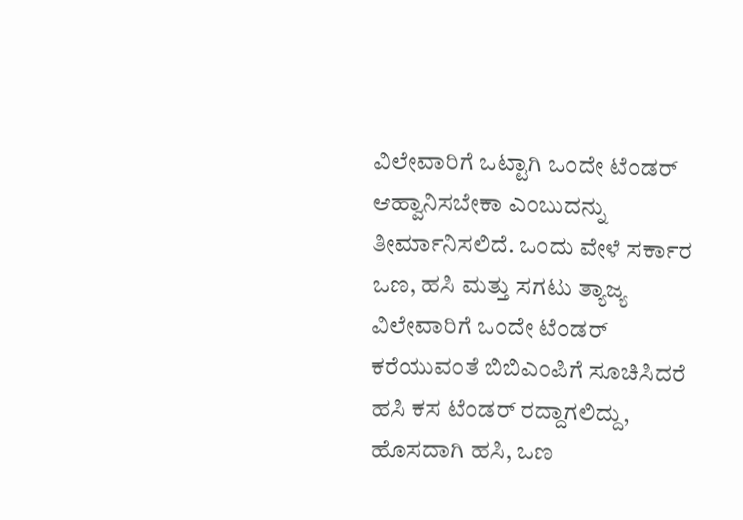ವಿಲೇವಾರಿಗೆ ಒಟ್ಟಾಗಿ ಒಂದೇ ಟೆಂಡರ್‌ ಆಹ್ವಾನಿಸಬೇಕಾ ಎಂಬುದನ್ನು ತೀರ್ಮಾನಿಸಲಿದೆ. ಒಂದು ವೇಳೆ ಸರ್ಕಾರ ಒಣ, ಹಸಿ ಮತ್ತು ಸಗಟು ತ್ಯಾಜ್ಯ ವಿಲೇವಾರಿಗೆ ಒಂದೇ ಟೆಂಡರ್‌ ಕರೆಯುವಂತೆ ಬಿಬಿಎಂಪಿಗೆ ಸೂಚಿಸಿದರೆ ಹಸಿ ಕಸ ಟೆಂಡರ್‌ ರದ್ದಾಗಲಿದ್ದು, ಹೊಸದಾಗಿ ಹಸಿ, ಒಣ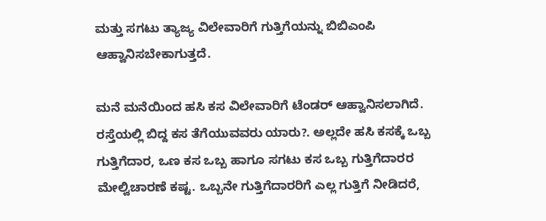ಮತ್ತು ಸಗಟು ತ್ಯಾಜ್ಯ ವಿಲೇವಾರಿಗೆ ಗುತ್ತಿಗೆಯನ್ನು ಬಿಬಿಎಂಪಿ ಆಹ್ವಾನಿಸಬೇಕಾಗುತ್ತದೆ.

ಮನೆ ಮನೆಯಿಂದ ಹಸಿ ಕಸ ವಿಲೇವಾರಿಗೆ ಟೆಂಡರ್‌ ಆಹ್ವಾನಿಸಲಾಗಿದೆ. ರಸ್ತೆಯಲ್ಲಿ ಬಿದ್ದ ಕಸ ತೆಗೆಯುವವರು ಯಾರು?. ಅಲ್ಲದೇ ಹಸಿ ಕಸಕ್ಕೆ ಒಬ್ಬ ಗುತ್ತಿಗೆದಾರ, ಒಣ ಕಸ ಒಬ್ಬ ಹಾಗೂ ಸಗಟು ಕಸ ಒಬ್ಬ ಗುತ್ತಿಗೆದಾರರ ಮೇಲ್ವಿಚಾರಣೆ ಕಷ್ಟ. ಒಬ್ಬನೇ ಗುತ್ತಿಗೆದಾರರಿಗೆ ಎಲ್ಲ ಗುತ್ತಿಗೆ ನೀಡಿದರೆ,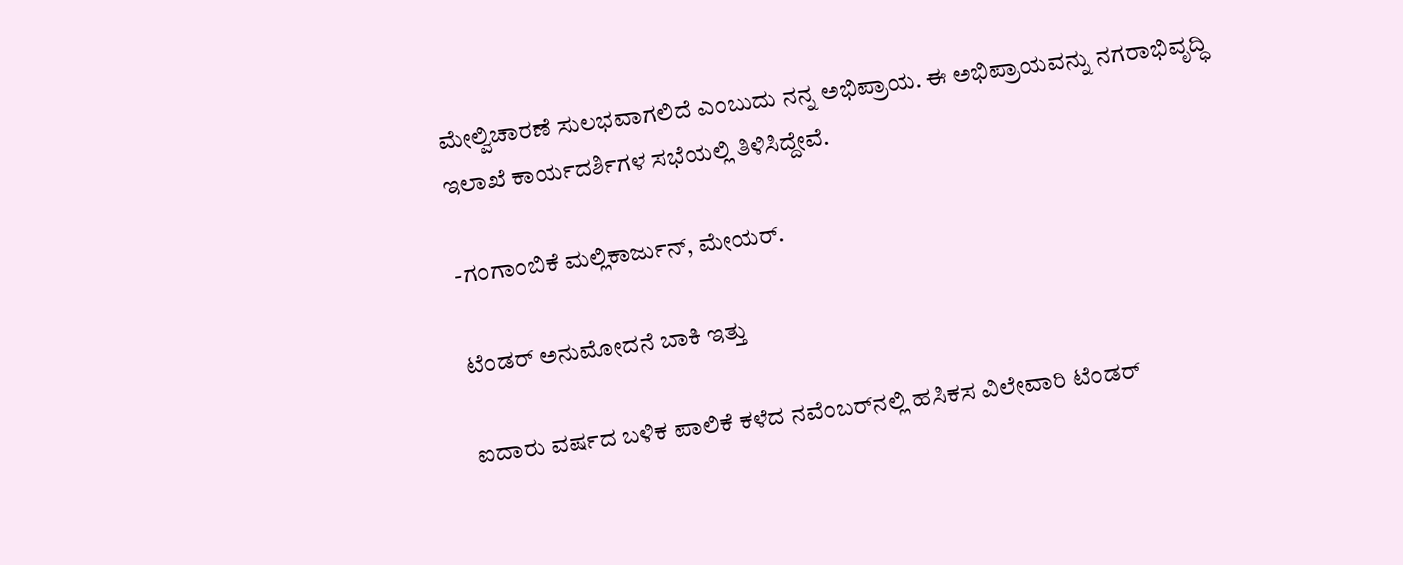ಮೇಲ್ವಿಚಾರಣೆ ಸುಲಭವಾಗಲಿದೆ ಎಂಬುದು ನನ್ನ ಅಭಿಪ್ರಾಯ. ಈ ಅಭಿಪ್ರಾಯವನ್ನು ನಗರಾಭಿವೃದ್ಧಿ ಇಲಾಖೆ ಕಾರ್ಯದರ್ಶಿಗಳ ಸಭೆಯಲ್ಲಿ ತಿಳಿಸಿದ್ದೇವೆ.

-ಗಂಗಾಂಬಿಕೆ ಮಲ್ಲಿಕಾರ್ಜುನ್‌, ಮೇಯರ್‌.

ಟೆಂಡರ್‌ ಅನುಮೋದನೆ ಬಾಕಿ ಇತ್ತು

ಐದಾರು ವರ್ಷದ ಬಳಿಕ ಪಾಲಿಕೆ ಕಳೆದ ನವೆಂಬರ್‌ನಲ್ಲಿ ಹಸಿಕಸ ವಿಲೇವಾರಿ ಟೆಂಡರ್‌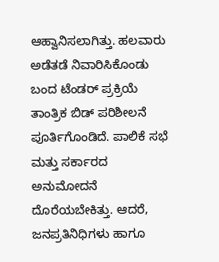ಆಹ್ವಾನಿಸಲಾಗಿತ್ತು. ಹಲವಾರು ಅಡೆತಡೆ ನಿವಾರಿಸಿಕೊಂಡು ಬಂದ ಟೆಂಡರ್‌ ಪ್ರಕ್ರಿಯೆ ತಾಂತ್ರಿಕ ಬಿಡ್‌ ಪರಿಶೀಲನೆ ಪೂರ್ತಿಗೊಂಡಿದೆ. ಪಾಲಿಕೆ ಸಭೆ ಮತ್ತು ಸರ್ಕಾರದ ಅನುಮೋದನೆ ದೊರೆಯಬೇಕಿತ್ತು. ಆದರೆ, ಜನಪ್ರತಿನಿಧಿಗಳು ಹಾಗೂ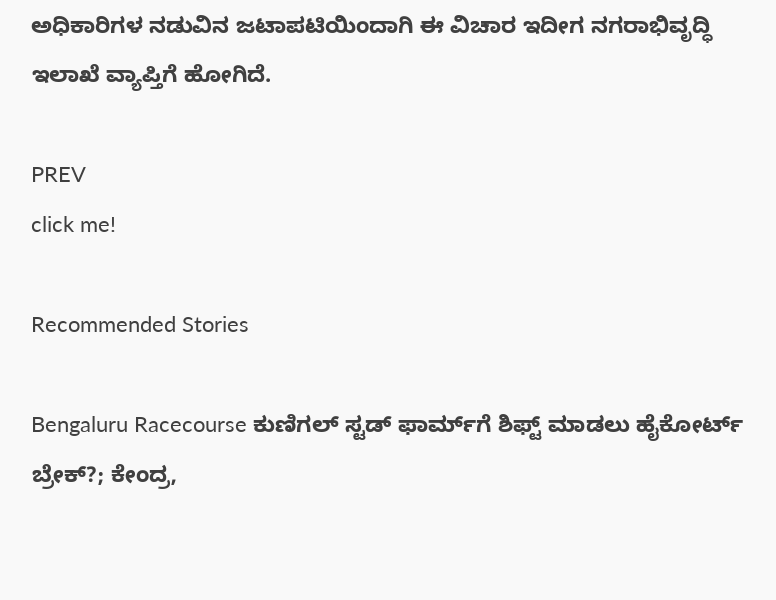ಅಧಿಕಾರಿಗಳ ನಡುವಿನ ಜಟಾಪಟಿಯಿಂದಾಗಿ ಈ ವಿಚಾರ ಇದೀಗ ನಗರಾಭಿವೃದ್ಧಿ ಇಲಾಖೆ ವ್ಯಾಪ್ತಿಗೆ ಹೋಗಿದೆ.

PREV
click me!

Recommended Stories

Bengaluru Racecourse ಕುಣಿಗಲ್ ಸ್ಟಡ್ ಫಾರ್ಮ್‌ಗೆ ಶಿಫ್ಟ್ ಮಾಡಲು ಹೈಕೋರ್ಟ್ ಬ್ರೇಕ್?; ಕೇಂದ್ರ,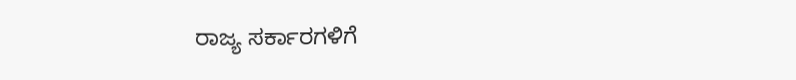ರಾಜ್ಯ ಸರ್ಕಾರಗಳಿಗೆ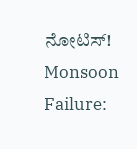ನೋಟಿಸ್!
Monsoon Failure: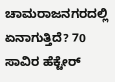ಚಾಮರಾಜನಗರದಲ್ಲಿ ಏನಾಗುತ್ತಿದೆ? 70 ಸಾವಿರ ಹೆಕ್ಟೇರ್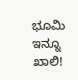ಭೂಮಿ ಇನ್ನೂ ಖಾಲಿ!